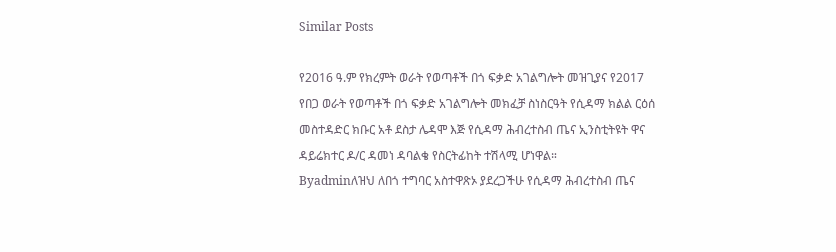Similar Posts

የ2016 ዓ.ም የክረምት ወራት የወጣቶች በጎ ፍቃድ አገልግሎት መዝጊያና የ2017 የበጋ ወራት የወጣቶች በጎ ፍቃድ አገልግሎት መክፈቻ ስነስርዓት የሲዳማ ክልል ርዕሰ መስተዳድር ክቡር አቶ ደስታ ሌዳሞ እጅ የሲዳማ ሕብረተስብ ጤና ኢንስቲትዩት ዋና ዳይሬክተር ዶ/ር ዳመነ ዳባልቄ የስርትፊከት ተሽላሚ ሆነዋል።
Byadminለዝህ ለበጎ ተግባር አስተዋጽኦ ያደረጋችሁ የሲዳማ ሕብረተስብ ጤና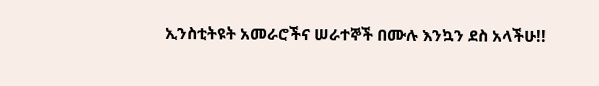ኢንስቲትዩት አመራሮችና ሠራተኞች በሙሉ እንኳን ደስ አላችሁ!!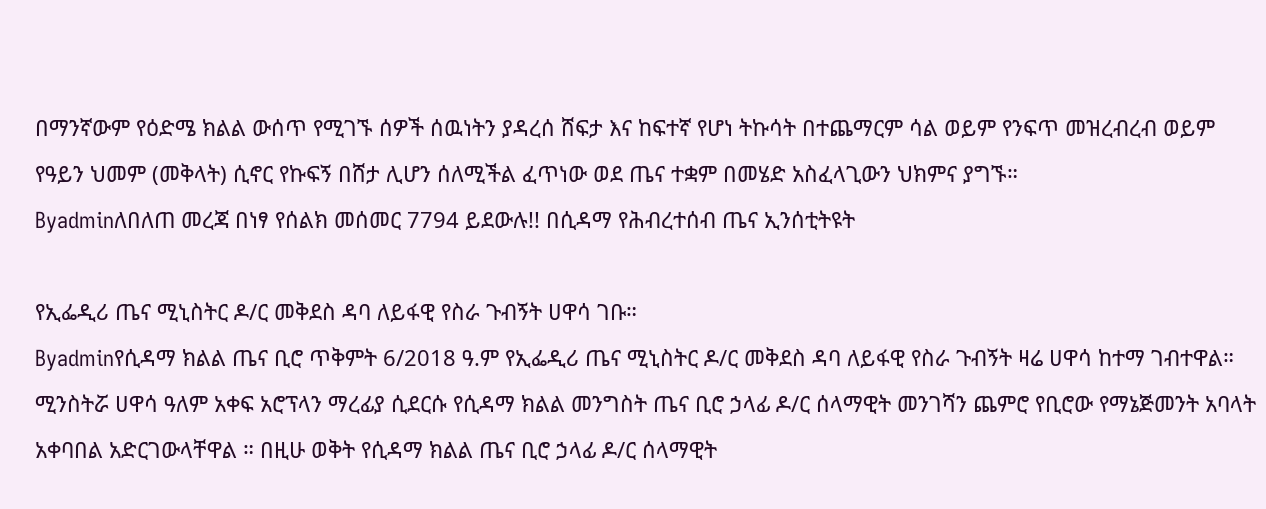በማንኛውም የዕድሜ ክልል ውሰጥ የሚገኙ ሰዎች ሰዉነትን ያዳረሰ ሸፍታ እና ከፍተኛ የሆነ ትኩሳት በተጨማርም ሳል ወይም የንፍጥ መዝረብረብ ወይም የዓይን ህመም (መቅላት) ሲኖር የኩፍኝ በሸታ ሊሆን ሰለሚችል ፈጥነው ወደ ጤና ተቋም በመሄድ አስፈላጊውን ህክምና ያግኙ።
Byadminለበለጠ መረጃ በነፃ የሰልክ መሰመር 7794 ይደውሉ!! በሲዳማ የሕብረተሰብ ጤና ኢንሰቲትዩት

የኢፌዲሪ ጤና ሚኒስትር ዶ/ር መቅደስ ዳባ ለይፋዊ የስራ ጉብኝት ሀዋሳ ገቡ።
Byadminየሲዳማ ክልል ጤና ቢሮ ጥቅምት 6/2018 ዓ.ም የኢፌዲሪ ጤና ሚኒስትር ዶ/ር መቅደስ ዳባ ለይፋዊ የስራ ጉብኝት ዛሬ ሀዋሳ ከተማ ገብተዋል። ሚንስትሯ ሀዋሳ ዓለም አቀፍ አሮፕላን ማረፊያ ሲደርሱ የሲዳማ ክልል መንግስት ጤና ቢሮ ኃላፊ ዶ/ር ሰላማዊት መንገሻን ጨምሮ የቢሮው የማኔጅመንት አባላት አቀባበል አድርገውላቸዋል ። በዚሁ ወቅት የሲዳማ ክልል ጤና ቢሮ ኃላፊ ዶ/ር ሰላማዊት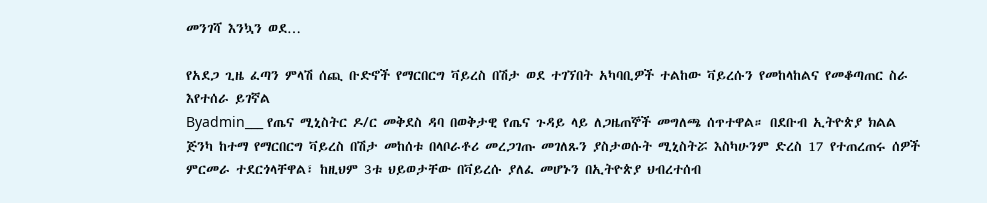መንገሻ እንኳን ወደ…

የአደጋ ጊዜ ፈጣን ምላሽ ሰጪ ቡድኖች የማርበርግ ቫይረስ በሽታ ወደ ተገኘበት አካባቢዎች ተልከው ቫይረሱን የመከላከልና የመቆጣጠር ስራ እየተሰራ ይገኛል
Byadmin___ የጤና ሚኒስትር ዶ/ር መቅደስ ዳባ በወቅታዊ የጤና ጉዳይ ላይ ለጋዜጠኞች መግለጫ ሰጥተዋል። በደቡብ ኢትዮጵያ ክልል ጅንካ ከተማ የማርበርግ ቫይረስ በሽታ መከሰቱ በላቦራቶሪ መረጋገጡ መገለጹን ያስታወሱት ሚኒስትሯ እስካሁንም ድረስ 17 የተጠረጠሩ ሰዎች ምርመራ ተደርጎላቸዋል፣ ከዚህም 3ቱ ህይወታቸው በቫይረሱ ያለፈ መሆኑን በኢትዮጵያ ህብረተሰብ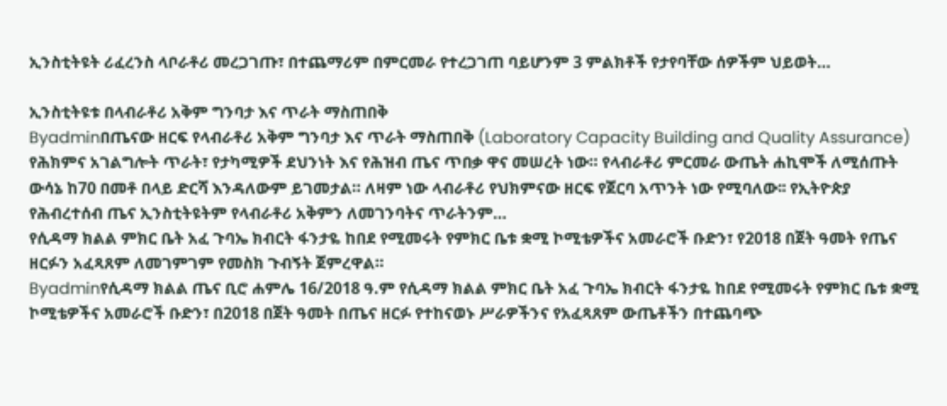ኢንስቲትዩት ሪፈረንስ ላቦራቶሪ መረጋገጡ፣ በተጨማሪም በምርመራ የተረጋገጠ ባይሆንም 3 ምልክቶች የታየባቸው ሰዎችም ህይወት…

ኢንስቲትዩቱ በላብራቶሪ አቅም ግንባታ እና ጥራት ማስጠበቅ
Byadminበጤናው ዘርፍ የላብራቶሪ አቅም ግንባታ እና ጥራት ማስጠበቅ (Laboratory Capacity Building and Quality Assurance) የሕክምና አገልግሎት ጥራት፣ የታካሚዎች ደህንነት እና የሕዝብ ጤና ጥበቃ ዋና መሠረት ነው። የላብራቶሪ ምርመራ ውጤት ሐኪሞች ለሚሰጡት ውሳኔ ከ70 በመቶ በላይ ድርሻ እንዳለውም ይገመታል። ለዛም ነው ላብራቶሪ የህክምናው ዘርፍ የጀርባ አጥንት ነው የሚባለው፡፡ የኢትዮጵያ የሕብረተሰብ ጤና ኢንስቲትዩትም የላብራቶሪ አቅምን ለመገንባትና ጥራትንም…
የሲዳማ ክልል ምክር ቤት አፈ ጉባኤ ክብርት ፋንታዬ ከበደ የሚመሩት የምክር ቤቱ ቋሚ ኮሚቴዎችና አመራሮች ቡድን፣ የ2018 በጀት ዓመት የጤና ዘርፉን አፈጻጸም ለመገምገም የመስክ ጉብኝት ጀምረዋል።
Byadminየሲዳማ ክልል ጤና ቢሮ ሐምሌ 16/2018 ዓ.ም የሲዳማ ክልል ምክር ቤት አፈ ጉባኤ ክብርት ፋንታዬ ከበደ የሚመሩት የምክር ቤቱ ቋሚ ኮሚቴዎችና አመራሮች ቡድን፣ በ2018 በጀት ዓመት በጤና ዘርፉ የተከናወኑ ሥራዎችንና የአፈጻጸም ውጤቶችን በተጨባጭ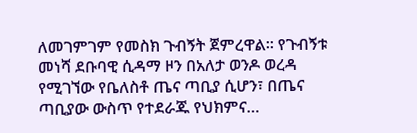ለመገምገም የመስክ ጉብኝት ጀምረዋል። የጉብኝቱ መነሻ ደቡባዊ ሲዳማ ዞን በአለታ ወንዶ ወረዳ የሚገኘው የቤለስቶ ጤና ጣቢያ ሲሆን፣ በጤና ጣቢያው ውስጥ የተደራጁ የህክምና…